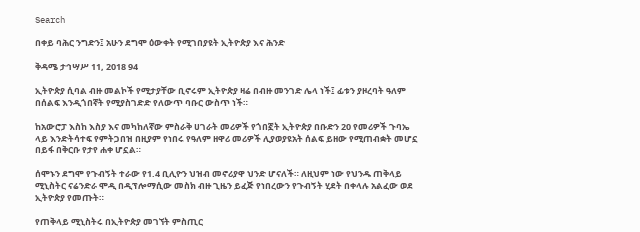Search

በቀይ ባሕር ንግድን፤ አሁን ደግሞ ዕውቀት የሚገበያዩት ኢትዮጵያ እና ሕንድ

ቅዳሜ ታኅሣሥ 11, 2018 94

ኢትዮጵያ ሲባል ብዙ መልኮች የሚታያቸው ቢኖሩም ኢትዮጵያ ዛሬ በብዙ መንገድ ሌላ ነች፤ ፊቱን ያዞረባት ዓለም በሰልፍ እንዲጎበኛት የሚያስገድድ የለውጥ ባቡር ውስጥ ነች።

ከአውሮፓ እስከ እስያ እና መካከለኛው ምስራቅ ሀገራት መሪዎች የጎበኟት ኢትዮጵያ በቡድን 20 የመሪዎች ጉባኤ ላይ እንድትሳተፍ የምትጋበዝ በዚያም የነበሩ የዓለም ዘዋሪ መሪዎች ሊያወያዩአት ሰልፍ ይዘው የሚጠብቋት መሆኗ በይፋ በቅርቡ የታየ ሐቀ ሆኗል።

ሰሞኑን ደግሞ የጉብኝት ተራው የ1.4 ቢሊዮን ህዝብ መኖሪያዋ ህንድ ሆናለች። ለዚህም ነው የህንዱ ጠቅላይ ሚኒስትር ናሬንድራ ሞዲ በዲፕሎማሲው መስክ ብዙ ጊዜን ይፈጅ የነበረውን የጉብኝት ሂደት በቀላሉ አልፈው ወደ ኢትዮጵያ የመጡት።

የጠቅላይ ሚኒስትሩ በኢትዮጵያ መገኘት ምስጢር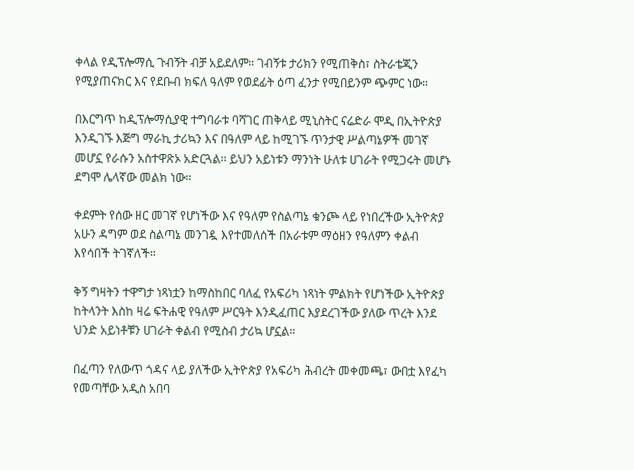ቀላል የዲፕሎማሲ ጉብኝት ብቻ አይደለም። ገብኝቱ ታሪክን የሚጠቅስ፣ ስትራቴጂን የሚያጠናክር እና የደቡብ ክፍለ ዓለም የወደፊት ዕጣ ፈንታ የሚበይንም ጭምር ነው።

በእርግጥ ከዲፕሎማሲያዊ ተግባራቱ ባሻገር ጠቅላይ ሚኒስትር ናሬድራ ሞዲ በኢትዮጵያ እንዲገኙ እጅግ ማራኪ ታሪኳን እና በዓለም ላይ ከሚገኙ ጥንታዊ ሥልጣኔዎች መገኛ መሆኗ የራሱን አስተዋጽኦ አድርጓል፡፡ ይህን አይነቱን ማንነት ሁለቱ ሀገራት የሚጋሩት መሆኑ ደግሞ ሌላኛው መልክ ነው።

ቀደምት የሰው ዘር መገኛ የሆነችው እና የዓለም የስልጣኔ ቁንጮ ላይ የነበረችው ኢትዮጵያ አሁን ዳግም ወደ ስልጣኔ መንገዷ እየተመለሰች በአራቱም ማዕዘን የዓለምን ቀልብ እየሳበች ትገኛለች።

ቅኝ ግዛትን ተዋግታ ነጻነቷን ከማስከበር ባለፈ የአፍሪካ ነጻነት ምልክት የሆነችው ኢትዮጵያ ከትላንት እስከ ዛሬ ፍትሐዊ የዓለም ሥርዓት እንዲፈጠር እያደረገችው ያለው ጥረት እንደ ህንድ አይነቶቹን ሀገራት ቀልብ የሚስብ ታሪኳ ሆኗል።

በፈጣን የለውጥ ጎዳና ላይ ያለችው ኢትዮጵያ የአፍሪካ ሕብረት መቀመጫ፣ ውበቷ እየፈካ የመጣቸው አዲስ አበባ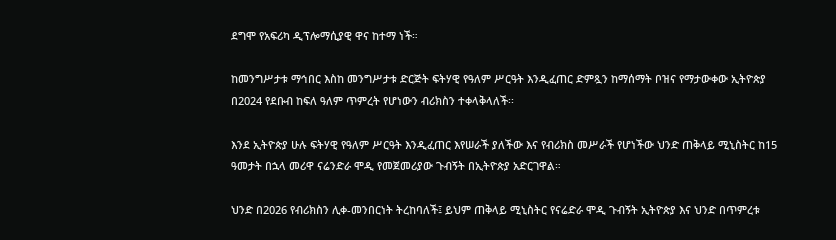ደግሞ የአፍሪካ ዲፕሎማሲያዊ ዋና ከተማ ነች።

ከመንግሥታቱ ማኅበር እስከ መንግሥታቱ ድርጅት ፍትሃዊ የዓለም ሥርዓት እንዲፈጠር ድምጿን ከማሰማት ቦዝና የማታውቀው ኢትዮጵያ በ2024 የደቡብ ከፍለ ዓለም ጥምረት የሆነውን ብሪክስን ተቀላቅላለች፡፡

እንደ ኢትዮጵያ ሁሉ ፍትሃዊ የዓለም ሥርዓት እንዲፈጠር እየሠራች ያለችው እና የብሪክስ መሥራች የሆነችው ህንድ ጠቅላይ ሚኒስትር ከ15 ዓመታት በኋላ መሪዋ ናሬንድራ ሞዲ የመጀመሪያው ጉብኝት በኢትዮጵያ አድርገዋል።

ህንድ በ2026 የብሪክስን ሊቀ-መንበርነት ትረከባለች፤ ይህም ጠቅላይ ሚኒስትር የናሬድራ ሞዲ ጉብኝት ኢትዮጵያ እና ህንድ በጥምረቱ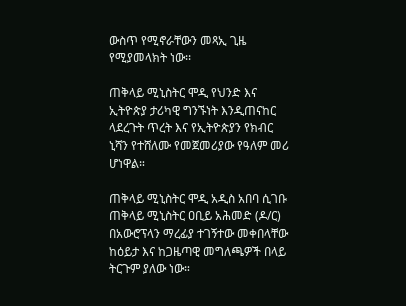ውስጥ የሚኖራቸውን መጻኢ ጊዜ የሚያመላክት ነው፡፡

ጠቅላይ ሚኒስትር ሞዲ የህንድ እና ኢትዮጵያ ታሪካዊ ግንኙነት እንዲጠናከር ላደረጉት ጥረት እና የኢትዮጵያን የክብር ኒሻን የተሸለሙ የመጀመሪያው የዓለም መሪ ሆነዋል።

ጠቅላይ ሚኒስትር ሞዲ አዲስ አበባ ሲገቡ ጠቅላይ ሚኒስትር ዐቢይ አሕመድ (ዶ/ር) በአውሮፕላን ማረፊያ ተገኝተው መቀበላቸው ከዕይታ እና ከጋዜጣዊ መግለጫዎች በላይ ትርጉም ያለው ነው።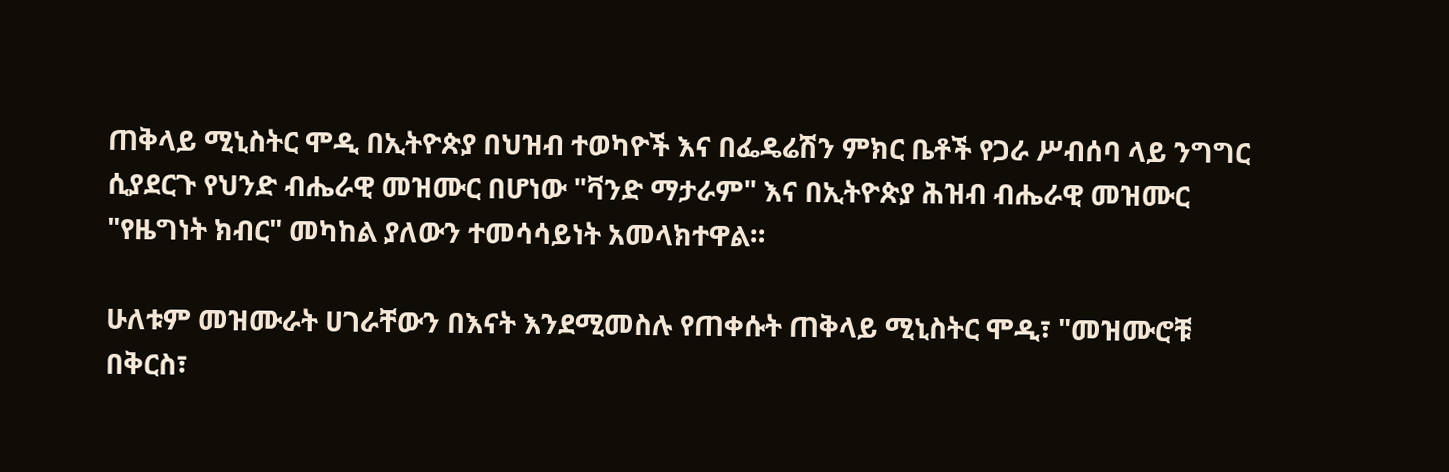ጠቅላይ ሚኒስትር ሞዲ በኢትዮጵያ በህዝብ ተወካዮች እና በፌዴሬሽን ምክር ቤቶች የጋራ ሥብሰባ ላይ ንግግር ሲያደርጉ የህንድ ብሔራዊ መዝሙር በሆነው "ቫንድ ማታራም" እና በኢትዮጵያ ሕዝብ ብሔራዊ መዝሙር  "የዜግነት ክብር" መካከል ያለውን ተመሳሳይነት አመላክተዋል።

ሁለቱም መዝሙራት ሀገራቸውን በእናት እንደሚመስሉ የጠቀሱት ጠቅላይ ሚኒስትር ሞዲ፣ "መዝሙሮቹ በቅርስ፣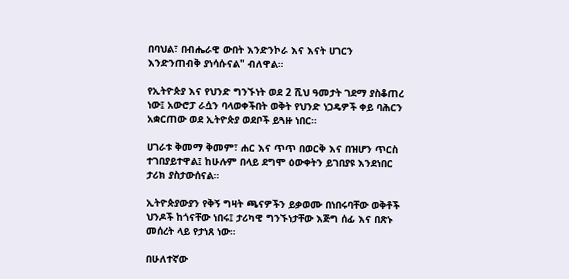በባህል፣ በብሔራዊ ውበት እንድንኮራ እና እናት ሀገርን እንድንጠብቅ ያነሳሱናል" ብለዋል።

የኢትዮጵያ እና የህንድ ግንኙነት ወደ 2 ሺህ ዓመታት ገደማ ያስቆጠረ ነው፤ አውሮፓ ራሷን ባላወቀችበት ወቅት የህንድ ነጋዴዎች ቀይ ባሕርን አቋርጠው ወደ ኢትዮጵያ ወደቦች ይጓዙ ነበር።

ሀገራቱ ቅመማ ቅመም፣ ሐር እና ጥጥ በወርቅ እና በዝሆን ጥርስ ተገበያይተዋል፤ ከሁሉም በላይ ደግሞ ዕውቀትን ይገበያዩ እንደነበር ታሪክ ያስታውሰናል።

ኢትዮጵያውያን የቅኝ ግዛት ጫናዎችን ይቃወሙ በነበሩባቸው ወቅቶች ህንዶች ከጎናቸው ነበሩ፤ ታሪካዊ ግንኙነታቸው እጅግ ሰፊ እና በጽኑ መሰረት ላይ የታነጸ ነው።

በሁለተኛው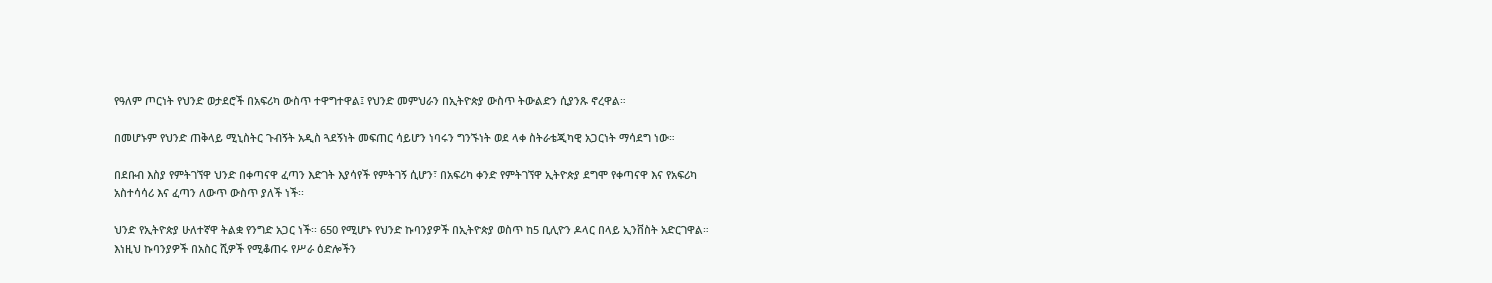የዓለም ጦርነት የህንድ ወታደሮች በአፍሪካ ውስጥ ተዋግተዋል፤ የህንድ መምህራን በኢትዮጵያ ውስጥ ትውልድን ሲያንጹ ኖረዋል።

በመሆኑም የህንድ ጠቅላይ ሚኒስትር ጉብኝት አዲስ ጓደኝነት መፍጠር ሳይሆን ነባሩን ግንኙነት ወደ ላቀ ስትራቴጂካዊ አጋርነት ማሳደግ ነው።

በደቡብ እስያ የምትገኘዋ ህንድ በቀጣናዋ ፈጣን እድገት እያሳየች የምትገኝ ሲሆን፣ በአፍሪካ ቀንድ የምትገኘዋ ኢትዮጵያ ደግሞ የቀጣናዋ እና የአፍሪካ አስተሳሳሪ እና ፈጣን ለውጥ ውስጥ ያለች ነች፡፡

ህንድ የኢትዮጵያ ሁለተኛዋ ትልቋ የንግድ አጋር ነች፡፡ 650 የሚሆኑ የህንድ ኩባንያዎች በኢትዮጵያ ወስጥ ከ5 ቢሊዮን ዶላር በላይ ኢንቨስት አድርገዋል። እነዚህ ኩባንያዎች በአስር ሺዎች የሚቆጠሩ የሥራ ዕድሎችን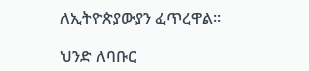ለኢትዮጵያውያን ፈጥረዋል።

ህንድ ለባቡር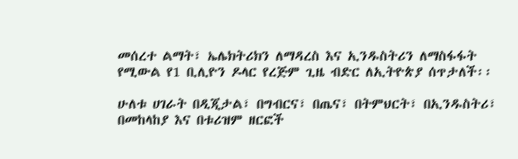መሰረተ ልማት፣ ኤሌክትሪክን ለማዳረስ እና ኢንዱስትሪን ለማስፋፋት የሚውል የ1 ቢሊዮን ዶላር የረጅም ጊዜ ብድር ለኢትዮጵያ ሰጥታለች፡፡

ሁለቱ ሀገራት በዲጂታል፣ በግብርና፣ በጤና፣ በትምህርት፣ በኢንዱስትሪ፣ በመከላከያ እና በቱሪዝም ዘርፎች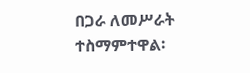በጋራ ለመሥራት ተስማምተዋል፡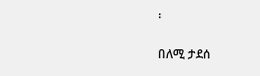፡

በለሚ ታደሰ